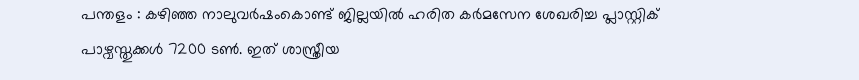പന്തളം : കഴിഞ്ഞ നാലുവർഷംകൊണ്ട് ജില്ലയിൽ ഹരിത കർമസേന ശേഖരിച്ച പ്ലാസ്റ്റിക് പാഴ്വസ്തുക്കൾ 7200 ടൺ. ഇത് ശാസ്ത്രീയ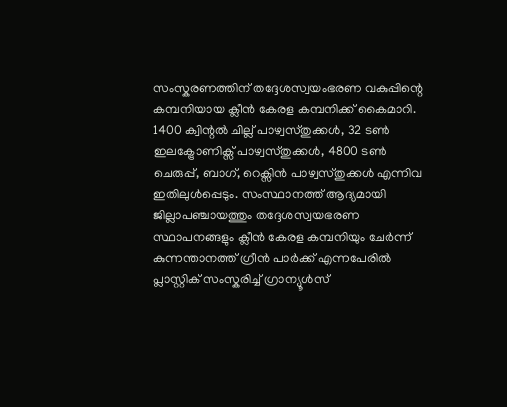സംസ്കരണത്തിന് തദ്ദേശസ്വയംഭരണ വകുപ്പിന്റെ കമ്പനിയായ ക്ലീൻ കേരള കമ്പനിക്ക് കൈമാറി. 1400 ക്വിന്റൽ ചില്ല് പാഴ്വസ്തുക്കൾ, 32 ടൺ ഇലക്ട്രോണിക്സ് പാഴ്വസ്തുക്കൾ, 4800 ടൺ ചെരുപ്പ്, ബാഗ്, റെക്സിൻ പാഴ്വസ്തുക്കൾ എന്നിവ ഇതിലുൾപ്പെടും. സംസ്ഥാനത്ത് ആദ്യമായി ജില്ലാപഞ്ചായത്തും തദ്ദേശസ്വയഭരണ സ്ഥാപനങ്ങളും ക്ലീൻ കേരള കമ്പനിയും ചേർന്ന് കുന്നന്താനത്ത് ഗ്രീൻ പാർക്ക് എന്നപേരിൽ പ്ലാസ്റ്റിക് സംസ്കരിച്ച് ഗ്രാന്യൂൾസ്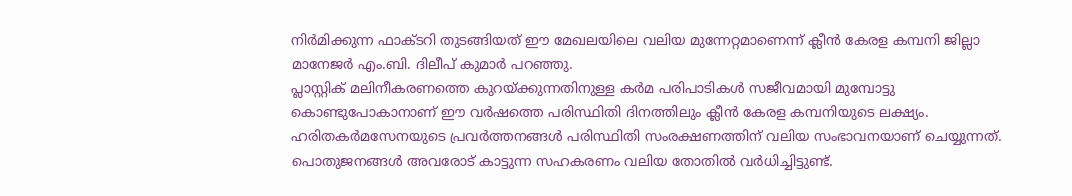നിർമിക്കുന്ന ഫാക്ടറി തുടങ്ങിയത് ഈ മേഖലയിലെ വലിയ മുന്നേറ്റമാണെന്ന് ക്ലീൻ കേരള കമ്പനി ജില്ലാ മാനേജർ എം.ബി. ദിലീപ് കുമാർ പറഞ്ഞു.
പ്ലാസ്റ്റിക് മലിനീകരണത്തെ കുറയ്ക്കുന്നതിനുള്ള കർമ പരിപാടികൾ സജീവമായി മുമ്പോട്ടു കൊണ്ടുപോകാനാണ് ഈ വർഷത്തെ പരിസ്ഥിതി ദിനത്തിലും ക്ലീൻ കേരള കമ്പനിയുടെ ലക്ഷ്യം. ഹരിതകർമസേനയുടെ പ്രവർത്തനങ്ങൾ പരിസ്ഥിതി സംരക്ഷണത്തിന് വലിയ സംഭാവനയാണ് ചെയ്യുന്നത്. പൊതുജനങ്ങൾ അവരോട് കാട്ടുന്ന സഹകരണം വലിയ തോതിൽ വർധിച്ചിട്ടുണ്ട്.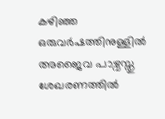കഴിഞ്ഞ ഒരുവർഷത്തിനുള്ളിൽ അജൈവ പാഴ്വസ്തു ശേഖരണത്തിൽ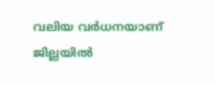വലിയ വർധനയാണ് ജില്ലയിൽ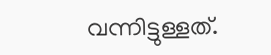വന്നിട്ടുള്ളത്.